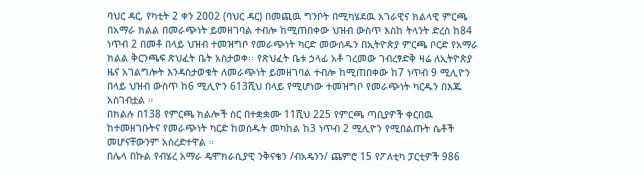ባህር ዳር, የካቲት 2 ቀን 2002 (ባህር ዳር) በመጪዉ ግንቦት በሚካሄደዉ አገራዊና ክልላዊ ምርጫ በአማራ ክልል በመራጭነት ይመዘገባል ተብሎ ከሚጠበቀው ህዝብ ውስጥ እስከ ትላንት ድረስ ከ84 ነጥብ 2 በመቶ በላይ ህዝብ ተመዝግቦ የመራጭነት ካርድ መውሰዱን በኢትዮጵያ ምርጫ ቦርድ የአማራ ክልል ቅርንጫፍ ጽህፈት ቤት አስታወቀ፡፡ የጽህፈት ቤቱ ኃላፊ አቶ ገረመው ገብረፃድቅ ዛሬ ለኢትዮጵያ ዜና አገልግሎት እንዳስታወቁት ለመራጭነት ይመዘገባል ተብሎ ከሚጠበቀው ከ7 ነጥብ 9 ሚሊዮን በላይ ህዝብ ውስጥ ከ6 ሚሊዮን 613ሺህ በላይ የሚሆነው ተመዝግቦ የመራጭነት ካርዱን በእጁ አስገብቷል ።
በክልሉ በ138 የምርጫ ክልሎች ስር በተቋቋሙ 11ሺህ 225 የምርጫ ጣቢያዎች ቀርበዉ ከተመዘገቡትና የመራጭነት ካርድ ከወሰዱት መካከል ከ3 ነጥብ 2 ሚሊዮን የሚበልጡት ሴቶች መሆናቸውንም አስረድተዋል ።
በሌላ በኩል የብሄረ አማራ ዴሞክራሲያዊ ንቅናቄን /ብአዴንን/ ጨምሮ 15 የፖለቲካ ፓርቲዎች 986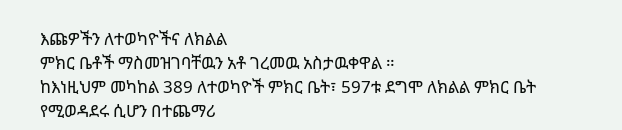እጩዎችን ለተወካዮችና ለክልል
ምክር ቤቶች ማስመዝገባቸዉን አቶ ገረመዉ አስታዉቀዋል ።
ከእነዚህም መካከል 389 ለተወካዮች ምክር ቤት፣ 597ቱ ደግሞ ለክልል ምክር ቤት የሚወዳደሩ ሲሆን በተጨማሪ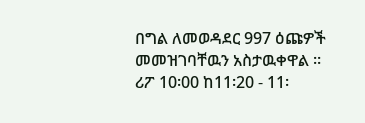በግል ለመወዳደር 997 ዕጩዎች መመዝገባቸዉን አስታዉቀዋል ።
ሪፖ 10፡00 ከ11፡20 - 11፡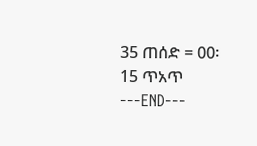35 ጠሰድ = 00፡15 ጥአጥ
---END---